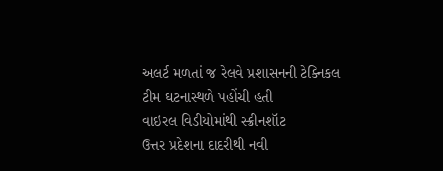અલર્ટ મળતાં જ રેલવે પ્રશાસનની ટેક્નિકલ ટીમ ઘટનાસ્થળે પહોંચી હતી
વાઇરલ વિડીયોમાંથી સ્ક્રીનશૉટ
ઉત્તર પ્રદેશના દાદરીથી નવી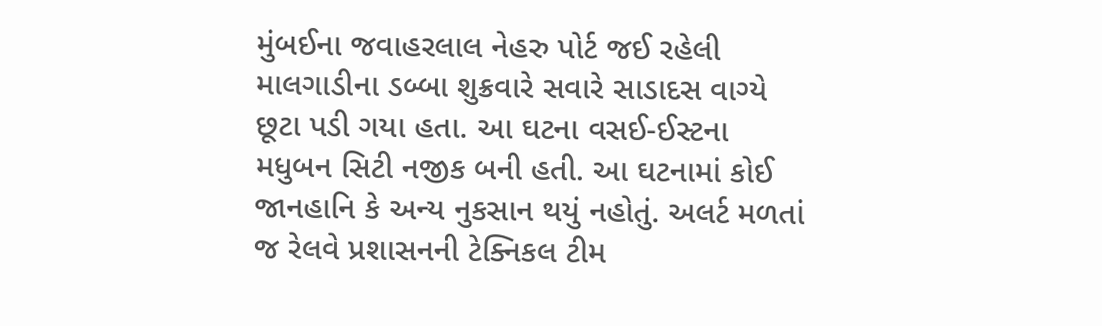મુંબઈના જવાહરલાલ નેહરુ પોર્ટ જઈ રહેલી માલગાડીના ડબ્બા શુક્રવારે સવારે સાડાદસ વાગ્યે છૂટા પડી ગયા હતા. આ ઘટના વસઈ-ઈસ્ટના મધુબન સિટી નજીક બની હતી. આ ઘટનામાં કોઈ જાનહાનિ કે અન્ય નુકસાન થયું નહોતું. અલર્ટ મળતાં જ રેલવે પ્રશાસનની ટેક્નિકલ ટીમ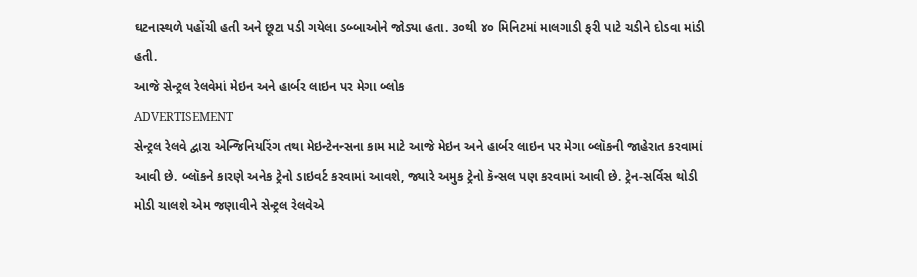ઘટનાસ્થળે પહોંચી હતી અને છૂટા પડી ગયેલા ડબ્બાઓને જોડ્યા હતા. ૩૦થી ૪૦ મિનિટમાં માલગાડી ફરી પાટે ચડીને દોડવા માંડી હતી.
આજે સેન્ટ્રલ રેલવેમાં મેઇન અને હાર્બર લાઇન પર મેગા બ્લોક
ADVERTISEMENT
સેન્ટ્રલ રેલવે દ્વારા એન્જિનિયરિંગ તથા મેઇન્ટેનન્સના કામ માટે આજે મેઇન અને હાર્બર લાઇન પર મેગા બ્લૉકની જાહેરાત કરવામાં આવી છે. બ્લૉકને કારણે અનેક ટ્રેનો ડાઇવર્ટ કરવામાં આવશે, જ્યારે અમુક ટ્રેનો કૅન્સલ પણ કરવામાં આવી છે. ટ્રેન-સર્વિસ થોડી મોડી ચાલશે એમ જણાવીને સેન્ટ્રલ રેલવેએ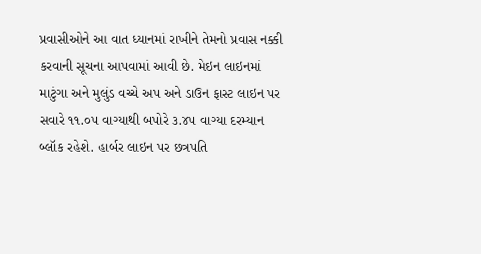પ્રવાસીઓને આ વાત ધ્યાનમાં રાખીને તેમનો પ્રવાસ નક્કી કરવાની સૂચના આપવામાં આવી છે. મેઇન લાઇનમાં માટુંગા અને મુલુંડ વચ્ચે અપ અને ડાઉન ફાસ્ટ લાઇન પર સવારે ૧૧.૦૫ વાગ્યાથી બપોરે ૩.૪૫ વાગ્યા દરમ્યાન બ્લૉક રહેશે. હાર્બર લાઇન પર છત્રપતિ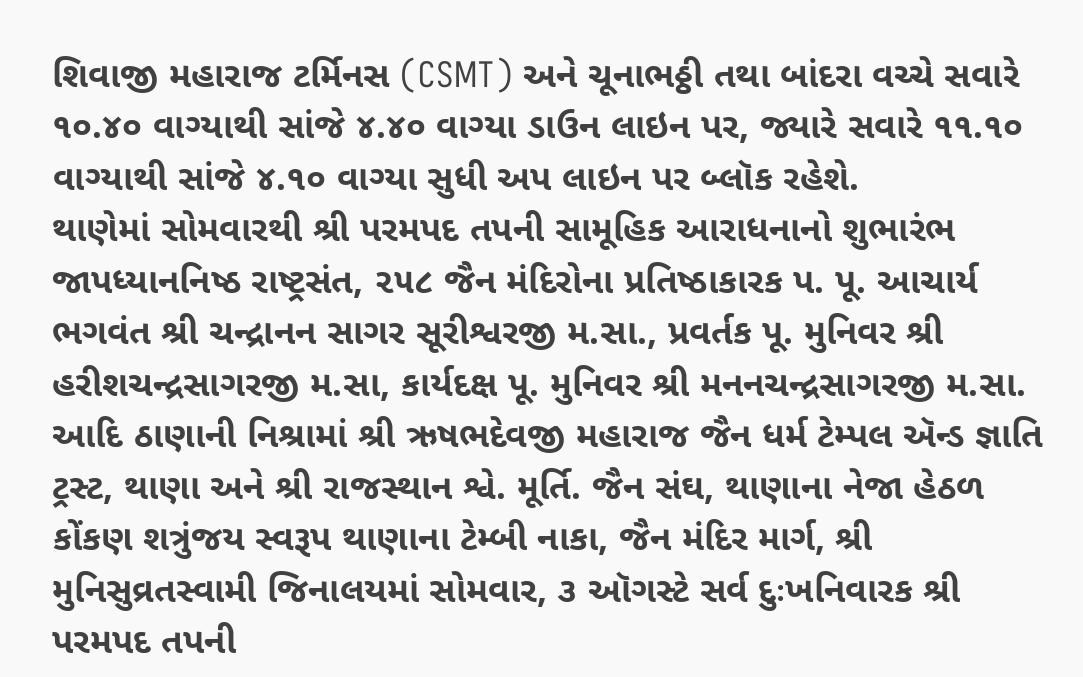શિવાજી મહારાજ ટર્મિનસ (CSMT) અને ચૂનાભઠ્ઠી તથા બાંદરા વચ્ચે સવારે ૧૦.૪૦ વાગ્યાથી સાંજે ૪.૪૦ વાગ્યા ડાઉન લાઇન પર, જ્યારે સવારે ૧૧.૧૦ વાગ્યાથી સાંજે ૪.૧૦ વાગ્યા સુધી અપ લાઇન પર બ્લૉક રહેશે.
થાણેમાં સોમવારથી શ્રી પરમપદ તપની સામૂહિક આરાધનાનો શુભારંભ
જાપધ્યાનનિષ્ઠ રાષ્ટ્રસંત, ૨૫૮ જૈન મંદિરોના પ્રતિષ્ઠાકારક પ. પૂ. આચાર્ય ભગવંત શ્રી ચન્દ્રાનન સાગર સૂરીશ્વરજી મ.સા., પ્રવર્તક પૂ. મુનિવર શ્રી હરીશચન્દ્રસાગરજી મ.સા, કાર્યદક્ષ પૂ. મુનિવર શ્રી મનનચન્દ્રસાગરજી મ.સા. આદિ ઠાણાની નિશ્રામાં શ્રી ઋષભદેવજી મહારાજ જૈન ધર્મ ટેમ્પલ ઍન્ડ જ્ઞાતિ ટ્રસ્ટ, થાણા અને શ્રી રાજસ્થાન શ્વે. મૂર્તિ. જૈન સંઘ, થાણાના નેજા હેઠળ કોંકણ શત્રુંજય સ્વરૂપ થાણાના ટેમ્બી નાકા, જૈન મંદિર માર્ગ, શ્રી મુનિસુવ્રતસ્વામી જિનાલયમાં સોમવાર, ૩ ઑગસ્ટે સર્વ દુઃખનિવારક શ્રી પરમપદ તપની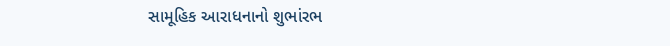સામૂહિક આરાધનાનો શુભાંરભ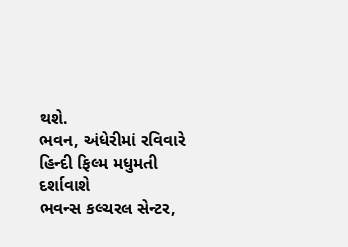થશે.
ભવન, અંધેરીમાં રવિવારે હિન્દી ફિલ્મ મધુમતી દર્શાવાશે
ભવન્સ કલ્ચરલ સેન્ટર,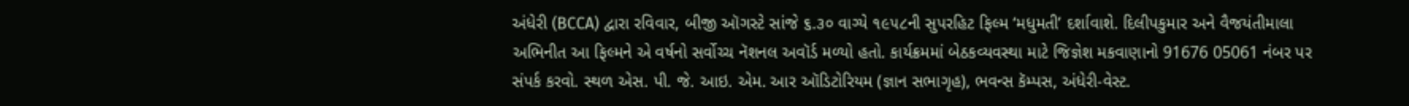અંધેરી (BCCA) દ્વારા રવિવાર, બીજી ઑગસ્ટે સાંજે ૬.૩૦ વાગ્યે ૧૯૫૮ની સુપરહિટ ફિલ્મ ‘મધુમતી’ દર્શાવાશે. દિલીપકુમાર અને વૈજયંતીમાલા અભિનીત આ ફિલ્મને એ વર્ષનો સર્વોચ્ચ નૅશનલ અવૉર્ડ મળ્યો હતો. કાર્યક્રમમાં બેઠકવ્યવસ્થા માટે જિજ્ઞેશ મકવાણાનો 91676 05061 નંબર પર સંપર્ક કરવો. સ્થળ એસ. પી. જે. આઇ. એમ. આર ઑડિટોરિયમ (જ્ઞાન સભાગૃહ), ભવન્સ કૅમ્પસ, અંધેરી-વેસ્ટ.